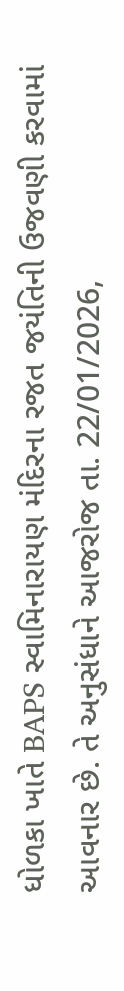ધોળકા ખાતે BAPS સ્વામિનારાયણ મંદિરના રજત જયંતિની ઉજવણી કરવામાં આવનાર છે. તે અનુસંધાને આજરોજ તા. 22/01/2026,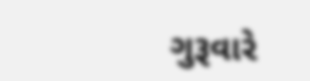ગુરૂવારે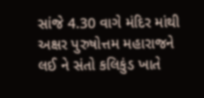સાંજે 4.30 વાગે મંદિર માંથી અક્ષર પુરુષોત્તમ મહારાજને લઈ ને સંતો કલિકુંડ ખાતે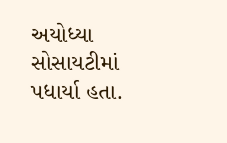અયોધ્યા સોસાયટીમાં પધાર્યા હતા.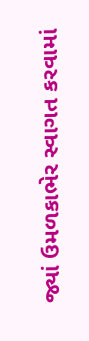જ્યાં ઉમળકાભેર સ્વાગત કરવામાં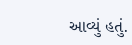આવ્યું હતું.